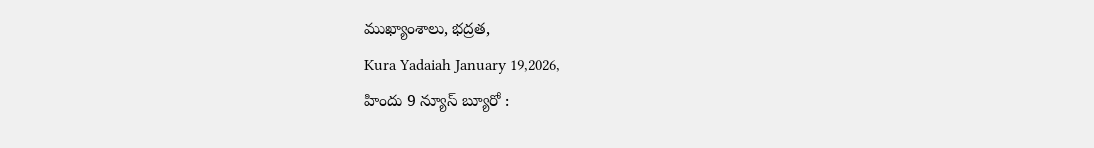ముఖ్యాంశాలు, భద్రత,
Kura Yadaiah January 19,2026,
హిందు 9 న్యూస్ బ్యూరో :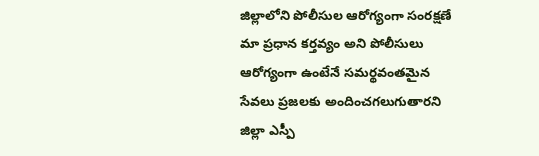జిల్లాలోని పోలీసుల ఆరోగ్యంగా సంరక్షణే మా ప్రధాన కర్తవ్యం అని పోలీసులు ఆరోగ్యంగా ఉంటేనే సమర్థవంతమైన సేవలు ప్రజలకు అందించగలుగుతారని జిల్లా ఎస్పీ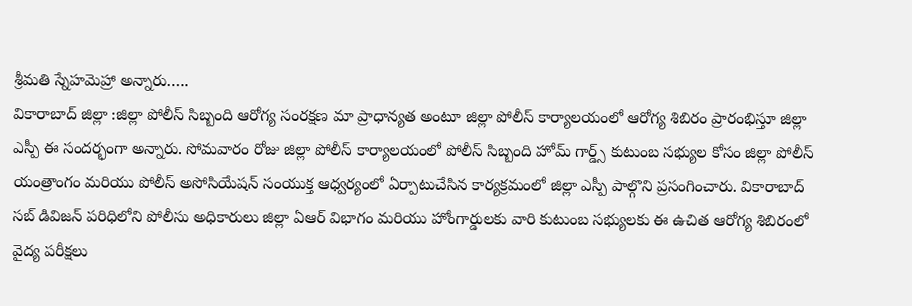శ్రీమతి స్నేహమెహ్రా అన్నారు…..
వికారాబాద్ జిల్లా :జిల్లా పోలీస్ సిబ్బంది ఆరోగ్య సంరక్షణ మా ప్రాధాన్యత అంటూ జిల్లా పోలీస్ కార్యాలయంలో ఆరోగ్య శిబిరం ప్రారంభిస్తూ జిల్లా ఎస్పీ ఈ సందర్భంగా అన్నారు. సోమవారం రోజు జిల్లా పోలీస్ కార్యాలయంలో పోలీస్ సిబ్బంది హోమ్ గార్డ్స్ కుటుంబ సభ్యుల కోసం జిల్లా పోలీస్ యంత్రాంగం మరియు పోలీస్ అసోసియేషన్ సంయుక్త ఆధ్వర్యంలో ఏర్పాటుచేసిన కార్యక్రమంలో జిల్లా ఎస్పీ పాల్గొని ప్రసంగించారు. వికారాబాద్ సబ్ డివిజన్ పరిధిలోని పోలీసు అధికారులు జిల్లా ఏఆర్ విభాగం మరియు హోంగార్డులకు వారి కుటుంబ సభ్యులకు ఈ ఉచిత ఆరోగ్య శిబిరంలో వైద్య పరీక్షలు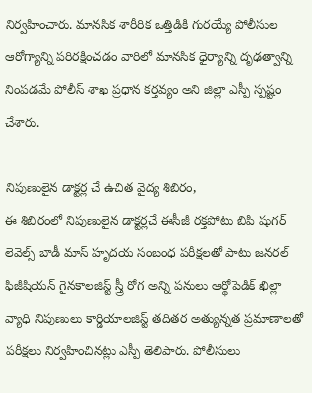నిర్వహించారు. మానసిక శారీరిక ఒత్తిడికి గురయ్యే పోలీసుల ఆరోగ్యాన్ని పరిరక్షించడం వారిలో మానసిక ధైర్యాన్ని దృఢత్వాన్ని నింపడమే పోలీస్ శాఖ ప్రధాన కర్తవ్యం అని జిల్లా ఎస్పీ స్పష్టం చేశారు.

నిపుణులైన డాక్టర్ల చే ఉచిత వైద్య శిబిరం,
ఈ శిబిరంలో నిపుణులైన డాక్టర్లచే ఈసీజీ రక్తపోటు బిపి షుగర్ లెవెల్స్ బాడీ మాస్ హృదయ సంబంధ పరీక్షలతో పాటు జనరల్ ఫిజీషియన్ గైనకాలజిస్ట్ స్త్రీ రోగ అన్ని పనులు ఆర్థోపెడిక్ ఖిల్లా వ్యాధి నిపుణులు కార్డియాలజిస్ట్ తదితర అత్యున్నత ప్రమాణాలతో పరీక్షలు నిర్వహించినట్లు ఎస్పీ తెలిపారు. పోలీసులు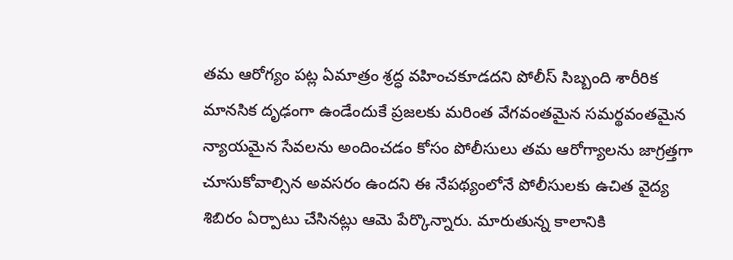తమ ఆరోగ్యం పట్ల ఏమాత్రం శ్రద్ధ వహించకూడదని పోలీస్ సిబ్బంది శారీరిక మానసిక దృఢంగా ఉండేందుకే ప్రజలకు మరింత వేగవంతమైన సమర్థవంతమైన న్యాయమైన సేవలను అందించడం కోసం పోలీసులు తమ ఆరోగ్యాలను జాగ్రత్తగా చూసుకోవాల్సిన అవసరం ఉందని ఈ నేపథ్యంలోనే పోలీసులకు ఉచిత వైద్య శిబిరం ఏర్పాటు చేసినట్లు ఆమె పేర్కొన్నారు. మారుతున్న కాలానికి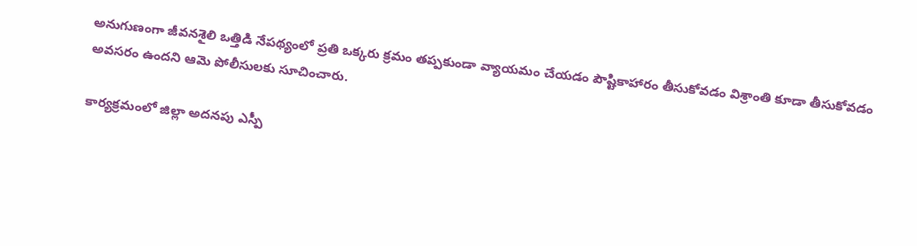అనుగుణంగా జీవనశైలి ఒత్తిడి నేపథ్యంలో ప్రతి ఒక్కరు క్రమం తప్పకుండా వ్యాయమం చేయడం పౌష్టికాహారం తీసుకోవడం విశ్రాంతి కూడా తీసుకోవడం అవసరం ఉందని ఆమె పోలీసులకు సూచించారు.

కార్యక్రమంలో జిల్లా అదనపు ఎస్పీ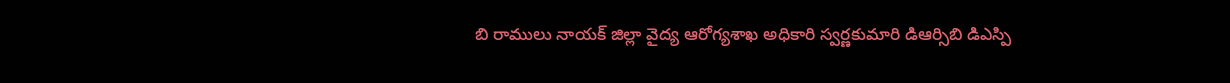బి రాములు నాయక్ జిల్లా వైద్య ఆరోగ్యశాఖ అధికారి స్వర్ణకుమారి డిఆర్సిబి డిఎస్పి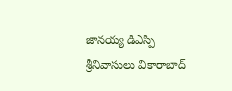జానయ్య డిఎస్పి శ్రీనివాసులు వికారాబాద్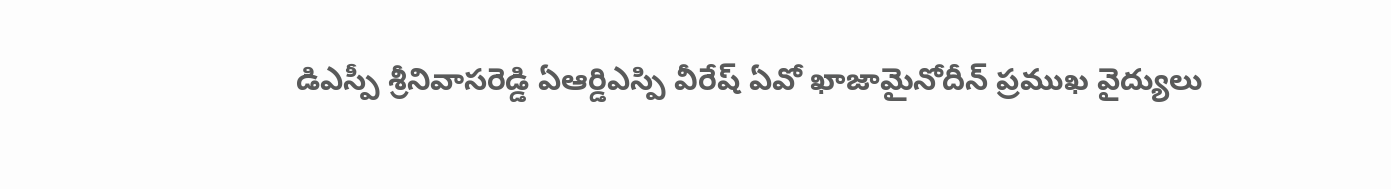డిఎస్పీ శ్రీనివాసరెడ్డి ఏఆర్డిఎస్పి వీరేష్ ఏవో ఖాజామైనోదీన్ ప్రముఖ వైద్యులు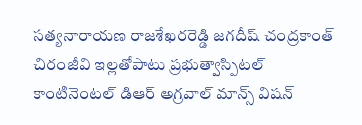సత్యనారాయణ రాజశేఖరరెడ్డి జగదీష్ చంద్రకాంత్ చిరంజీవి ఇల్లతోపాటు ప్రభుత్వాస్పిటల్ కాంటినెంటల్ డిఆర్ అగ్రవాల్ మాన్స్ విషన్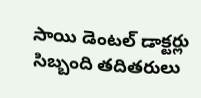సాయి డెంటల్ డాక్టర్లు సిబ్బంది తదితరులు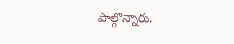పాల్గొన్నారు.